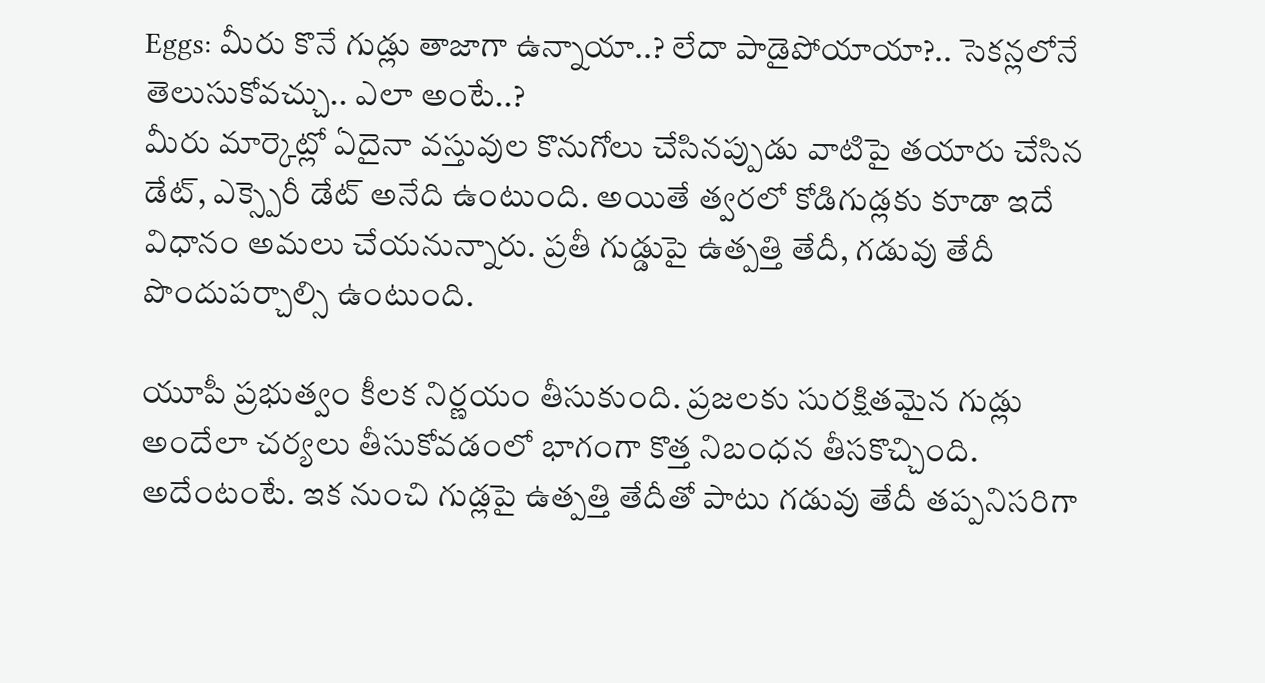Eggs: మీరు కొనే గుడ్లు తాజాగా ఉన్నాయా..? లేదా పాడైపోయాయా?.. సెకన్లలోనే తెలుసుకోవచ్చు.. ఎలా అంటే..?
మీరు మార్కెట్లో ఏదైనా వస్తువుల కొనుగోలు చేసినప్పుడు వాటిపై తయారు చేసిన డేట్, ఎక్స్పెరీ డేట్ అనేది ఉంటుంది. అయితే త్వరలో కోడిగుడ్లకు కూడా ఇదే విధానం అమలు చేయనున్నారు. ప్రతీ గుడ్డుపై ఉత్పత్తి తేదీ, గడువు తేదీ పొందుపర్చాల్సి ఉంటుంది.

యూపీ ప్రభుత్వం కీలక నిర్ణయం తీసుకుంది. ప్రజలకు సురక్షితమైన గుడ్లు అందేలా చర్యలు తీసుకోవడంలో భాగంగా కొత్త నిబంధన తీసకొచ్చింది. అదేంటంటే. ఇక నుంచి గుడ్లపై ఉత్పత్తి తేదీతో పాటు గడువు తేదీ తప్పనిసరిగా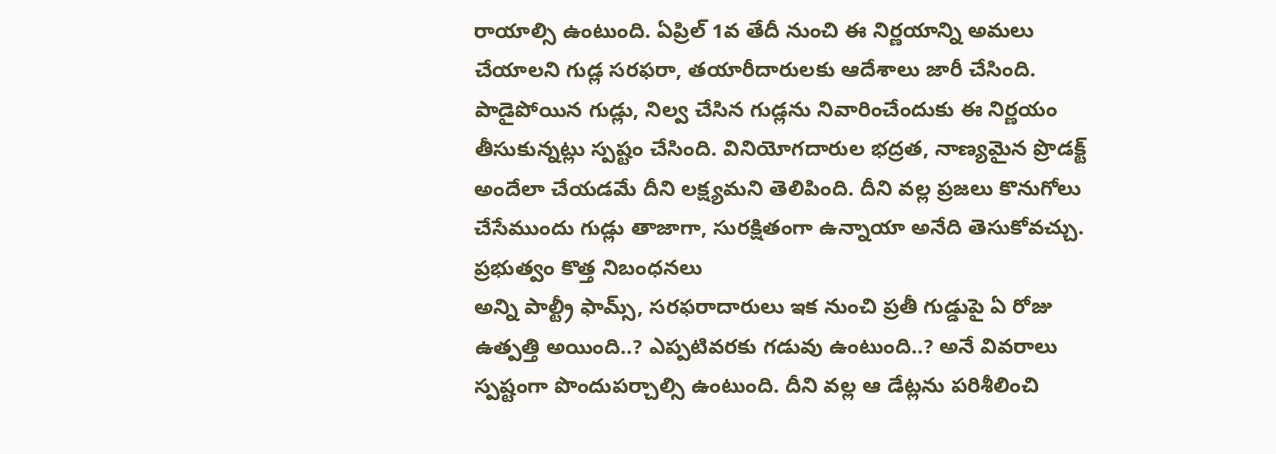రాయాల్సి ఉంటుంది. ఏప్రిల్ 1వ తేదీ నుంచి ఈ నిర్ణయాన్ని అమలు చేయాలని గుడ్ల సరఫరా, తయారీదారులకు ఆదేశాలు జారీ చేసింది. పాడైపోయిన గుడ్లు, నిల్వ చేసిన గుడ్లను నివారించేందుకు ఈ నిర్ణయం తీసుకున్నట్లు స్పష్టం చేసింది. వినియోగదారుల భద్రత, నాణ్యమైన ప్రొడక్ట్ అందేలా చేయడమే దీని లక్ష్యమని తెలిపింది. దీని వల్ల ప్రజలు కొనుగోలు చేసేముందు గుడ్లు తాజాగా, సురక్షితంగా ఉన్నాయా అనేది తెసుకోవచ్చు.
ప్రభుత్వం కొత్త నిబంధనలు
అన్ని పాల్ట్రీ ఫామ్స్, సరఫరాదారులు ఇక నుంచి ప్రతీ గుడ్డుపై ఏ రోజు ఉత్పత్తి అయింది..? ఎప్పటివరకు గడువు ఉంటుంది..? అనే వివరాలు స్పష్టంగా పొందుపర్చాల్సి ఉంటుంది. దీని వల్ల ఆ డేట్లను పరిశీలించి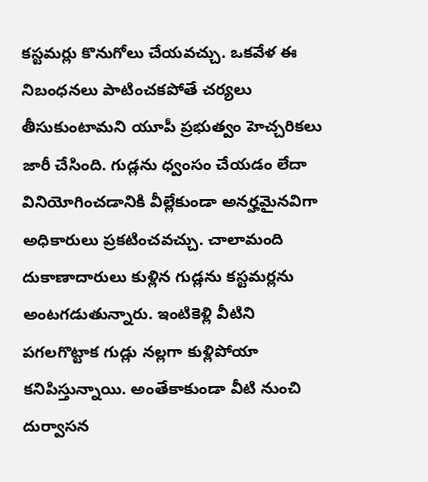కస్టమర్లు కొనుగోలు చేయవచ్చు. ఒకవేళ ఈ నిబంధనలు పాటించకపోతే చర్యలు తీసుకుంటామని యూపీ ప్రభుత్వం హెచ్చరికలు జారీ చేసింది. గుడ్లను ధ్వంసం చేయడం లేదా వినియోగించడానికి వీల్లేకుండా అనర్హమైనవిగా అధికారులు ప్రకటించవచ్చు. చాలామంది దుకాణాదారులు కుళ్లిన గుడ్లను కస్టమర్లను అంటగడుతున్నారు. ఇంటికెళ్లి వీటిని పగలగొట్టాక గుడ్లు నల్లగా కుళ్లిపోయా కనిపిస్తున్నాయి. అంతేకాకుండా వీటి నుంచి దుర్వాసన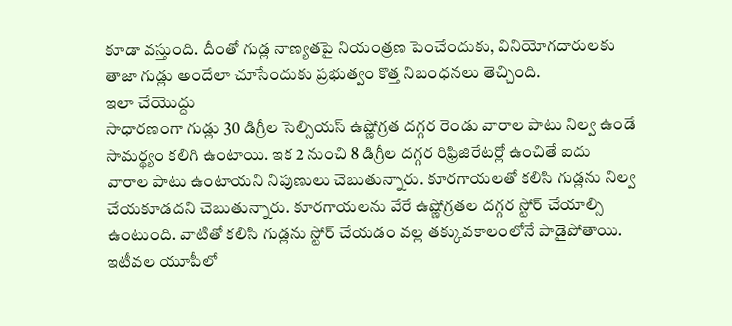కూడా వస్తుంది. దీంతో గుడ్ల నాణ్యతపై నియంత్రణ పెంచేందుకు, వినియోగదారులకు తాజా గుడ్లు అందేలా చూసేందుకు ప్రభుత్వం కొత్త నిబంధనలు తెచ్చింది.
ఇలా చేయొద్దు
సాధారణంగా గుడ్లు 30 డిగ్రీల సెల్సియస్ ఉష్ణోగ్రత దగ్గర రెండు వారాల పాటు నిల్వ ఉండే సామర్థ్యం కలిగి ఉంటాయి. ఇక 2 నుంచి 8 డిగ్రీల దగ్గర రిఫ్రిజిరేటర్లో ఉంచితే ఐదు వారాల పాటు ఉంటాయని నిపుణులు చెబుతున్నారు. కూరగాయలతో కలిసి గుడ్లను నిల్వ చేయకూడదని చెబుతున్నారు. కూరగాయలను వేరే ఉష్ణోగ్రతల దగ్గర స్టోర్ చేయాల్సి ఉంటుంది. వాటితో కలిసి గుడ్లను స్టోర్ చేయడం వల్ల తక్కువకాలంలోనే పాడైపోతాయి. ఇటీవల యూపీలో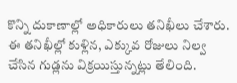కొన్ని దుకాణాల్లో అధికారులు తనిఖీలు చేశారు. ఈ తనిఖీల్లో కుళ్లిన, ఎక్కువ రోజులు నిల్వ చేసిన గుడ్లను విక్రయిస్తున్నట్లు తేలింది.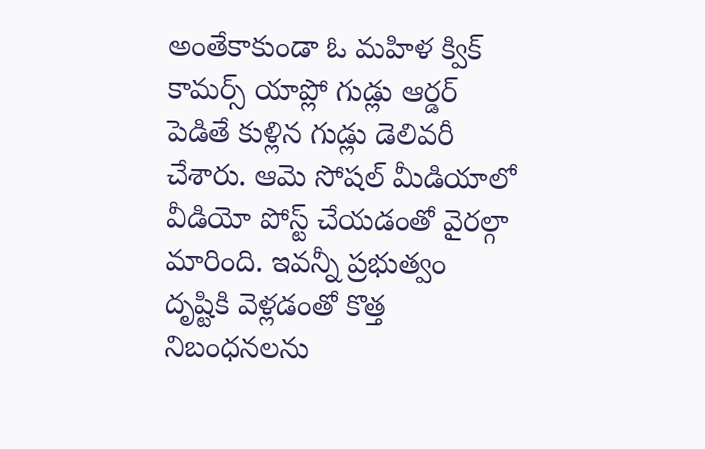అంతేకాకుండా ఓ మహిళ క్విక్ కామర్స్ యాప్లో గుడ్లు ఆర్డర్ పెడితే కుళ్లిన గుడ్లు డెలివరీ చేశారు. ఆమె సోషల్ మీడియాలో వీడియో పోస్ట్ చేయడంతో వైరల్గా మారింది. ఇవన్నీ ప్రభుత్వం దృష్టికి వెళ్లడంతో కొత్త నిబంధనలను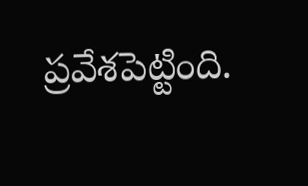ప్రవేశపెట్టింది.